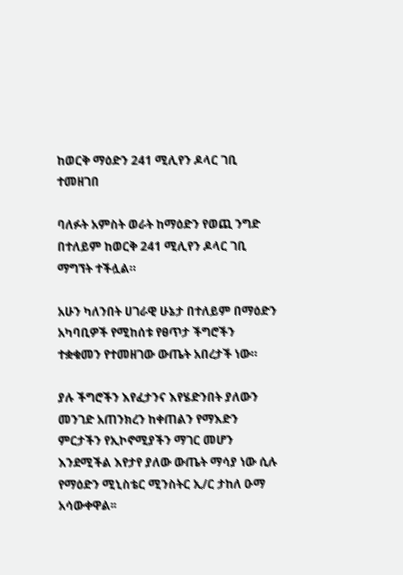ከወርቅ ማዕድን 241 ሚሊየን ዶላር ገቢ ተመዘገበ

ባለፉት አምስት ወራት ከማዕድን የወጪ ንግድ በተለይም ከወርቅ 241 ሚሊየን ዶላር ገቢ ማግኘት ተችሏል።

አሁን ካለንበት ሀገራዊ ሁኔታ በተለይም በማዕድን አካባቢዎች የሚከሰቱ የፀጥታ ችግሮችን ተቋቁመን የተመዘገው ውጤት አበረታች ነው።

ያሉ ችግሮችን እየፈታንና እየሄድንበት ያለውን መንገድ አጠንክረን ከቀጠልን የማእድን ምርታችን የኢኮኖሚያችን ማገር መሆን እንደሚችል እየታየ ያለው ውጤት ማሳያ ነው ሲሉ የማዕድን ሚኒስቴር ሚንስትር ኢ/ር ታከለ ዑማ አሳውቀዋል፡፡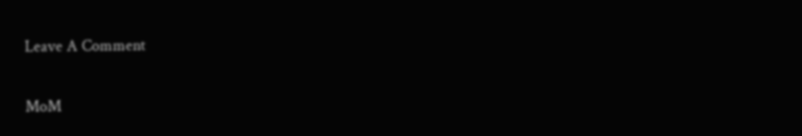Leave A Comment

MoM